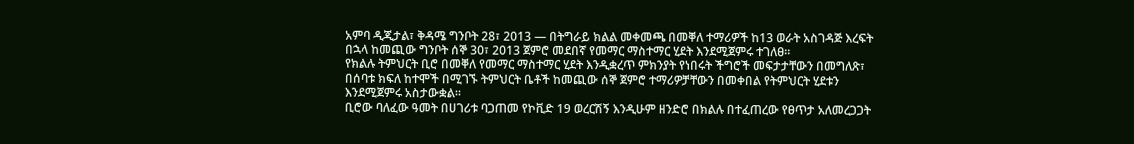አምባ ዲጂታል፣ ቅዳሜ ግንቦት 28፣ 2013 ― በትግራይ ክልል መቀመጫ በመቐለ ተማሪዎች ከ13 ወራት አስገዳጅ እረፍት በኋላ ከመጪው ግንቦት ሰኞ 30፣ 2013 ጀምሮ መደበኛ የመማር ማስተማር ሂደት እንደሚጀምሩ ተገለፀ።
የክልሉ ትምህርት ቢሮ በመቐለ የመማር ማስተማር ሂደት እንዲቋረጥ ምክንያት የነበሩት ችግሮች መፍታታቸውን በመግለጽ፣ በሰባቱ ክፍለ ከተሞች በሚገኙ ትምህርት ቤቶች ከመጪው ሰኞ ጀምሮ ተማሪዎቻቸውን በመቀበል የትምህርት ሂደቱን እንደሚጀምሩ አስታውቋል።
ቢሮው ባለፈው ዓመት በሀገሪቱ ባጋጠመ የኮቪድ 19 ወረርሽኝ እንዲሁም ዘንድሮ በክልሉ በተፈጠረው የፀጥታ አለመረጋጋት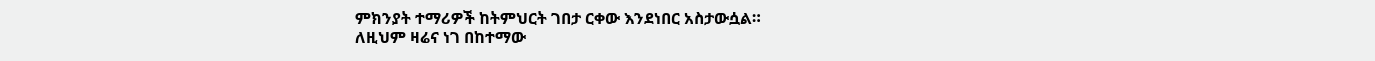ምክንያት ተማሪዎች ከትምህርት ገበታ ርቀው እንደነበር አስታውሷል።
ለዚህም ዛሬና ነገ በከተማው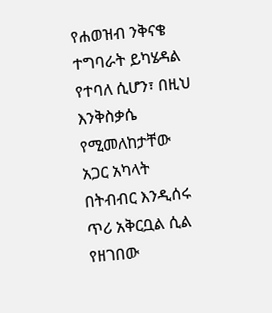የሐወዝብ ንቅናቄ ተግባራት ይካሄዳል የተባለ ሲሆን፣ በዚህ እንቅስቃሴ የሚመለከታቸው አጋር አካላት በትብብር እንዲሰሩ ጥሪ አቅርቧል ሲል የዘገበው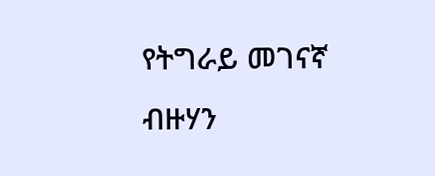የትግራይ መገናኛ ብዙሃን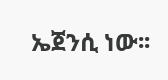ኤጀንሲ ነው፡፡